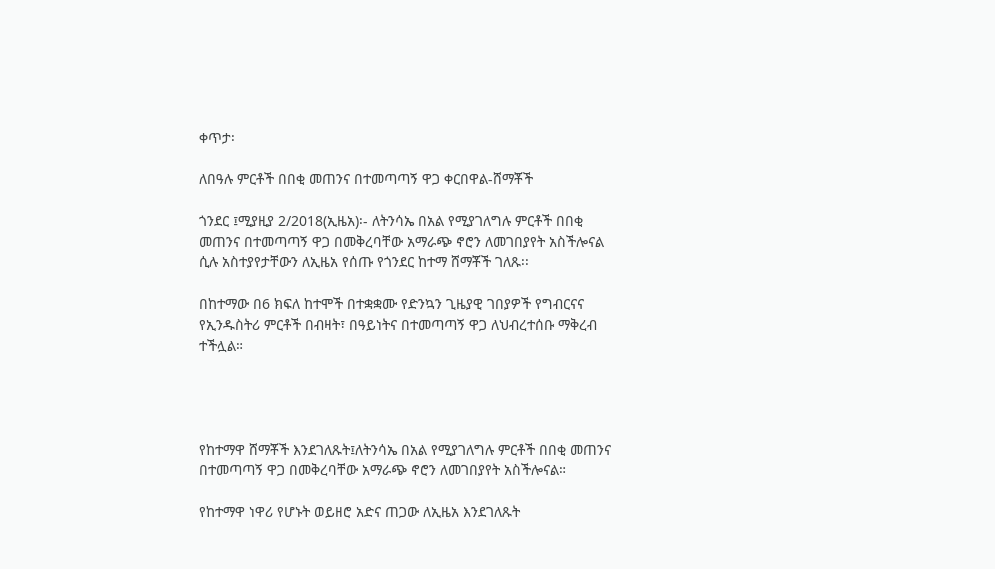ቀጥታ፡

ለበዓሉ ምርቶች በበቂ መጠንና በተመጣጣኝ ዋጋ ቀርበዋል-ሸማቾች

ጎንደር ፤ሚያዚያ 2/2018(ኢዜአ)፡- ለትንሳኤ በአል የሚያገለግሉ ምርቶች በበቂ መጠንና በተመጣጣኝ ዋጋ በመቅረባቸው አማራጭ ኖሮን ለመገበያየት አስችሎናል ሲሉ አስተያየታቸውን ለኢዜአ የሰጡ የጎንደር ከተማ ሸማቾች ገለጹ፡፡

በከተማው በ6 ክፍለ ከተሞች በተቋቋሙ የድንኳን ጊዜያዊ ገበያዎች የግብርናና የኢንዱስትሪ ምርቶች በብዛት፣ በዓይነትና በተመጣጣኝ ዋጋ ለህብረተሰቡ ማቅረብ ተችሏል።




የከተማዋ ሸማቾች እንደገለጹት፤ለትንሳኤ በአል የሚያገለግሉ ምርቶች በበቂ መጠንና በተመጣጣኝ ዋጋ በመቅረባቸው አማራጭ ኖሮን ለመገበያየት አስችሎናል።

የከተማዋ ነዋሪ የሆኑት ወይዘሮ አድና ጠጋው ለኢዜአ እንደገለጹት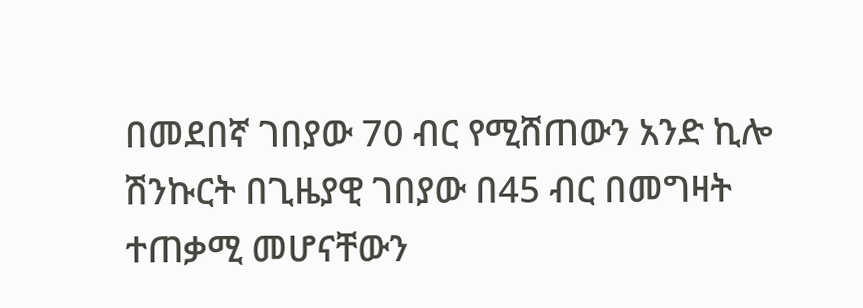በመደበኛ ገበያው 70 ብር የሚሸጠውን አንድ ኪሎ ሽንኩርት በጊዜያዊ ገበያው በ45 ብር በመግዛት ተጠቃሚ መሆናቸውን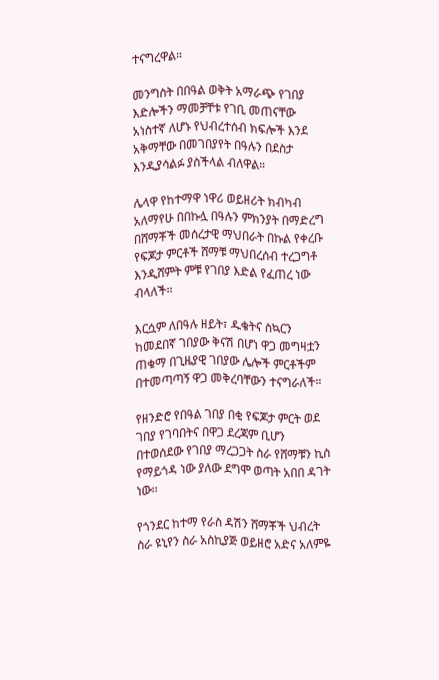ተናግረዋል።

መንግስት በበዓል ወቅት አማራጭ የገበያ እድሎችን ማመቻቸቱ የገቢ መጠናቸው አነስተኛ ለሆኑ የህብረተሰብ ክፍሎች እንደ አቅማቸው በመገበያየት በዓሉን በደስታ እንዲያሳልፉ ያስችላል ብለዋል።

ሌላዋ የከተማዋ ነዋሪ ወይዘሪት ክብካብ አለማየሁ በበኩሏ በዓሉን ምክንያት በማድረግ በሸማቾች መሰረታዊ ማህበራት በኩል የቀረቡ የፍጆታ ምርቶች ሸማቹ ማህበረሰብ ተረጋግቶ እንዲሸምት ምቹ የገበያ እድል የፈጠረ ነው ብላለች፡፡

እርሷም ለበዓሉ ዘይት፣ ዱቄትና ስኳርን ከመደበኛ ገበያው ቅናሽ በሆነ ዋጋ መግዛቷን ጠቁማ በጊዜያዊ ገበያው ሌሎች ምርቶችም በተመጣጣኝ ዋጋ መቅረባቸውን ተናግራለች።

የዘንድሮ የበዓል ገበያ በቂ የፍጆታ ምርት ወደ ገበያ የገባበትና በዋጋ ደረጃም ቢሆን በተወሰደው የገበያ ማረጋጋት ስራ የሸማቹን ኪስ የማይጎዳ ነው ያለው ደግሞ ወጣት አበበ ዳገት ነው፡፡

የጎንደር ከተማ የራስ ዳሽን ሸማቾች ህብረት ስራ ዩኒየን ስራ አስኪያጅ ወይዘሮ አድና አለምዬ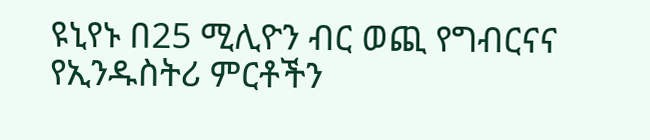ዩኒየኑ በ25 ሚሊዮን ብር ወጪ የግብርናና የኢንዱስትሪ ምርቶችን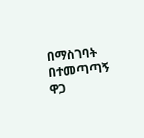በማስገባት በተመጣጣኝ ዋጋ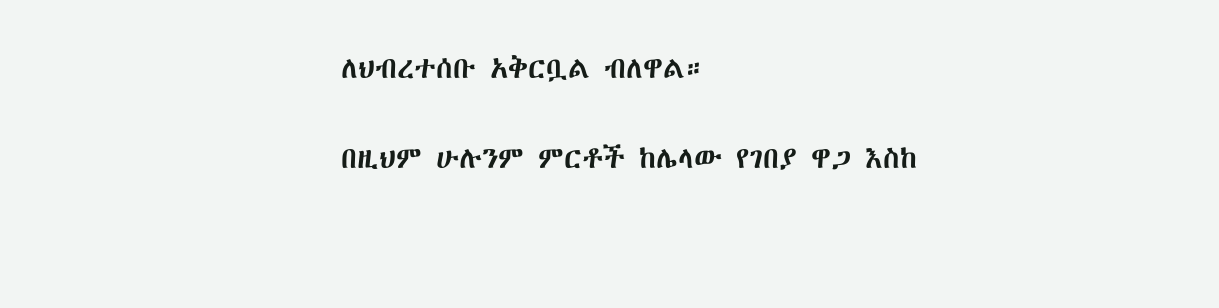ለህብረተሰቡ አቅርቧል ብለዋል።

በዚህም ሁሉንም ምርቶች ከሌላው የገበያ ዋጋ እስከ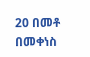20 በመቶ በመቀነስ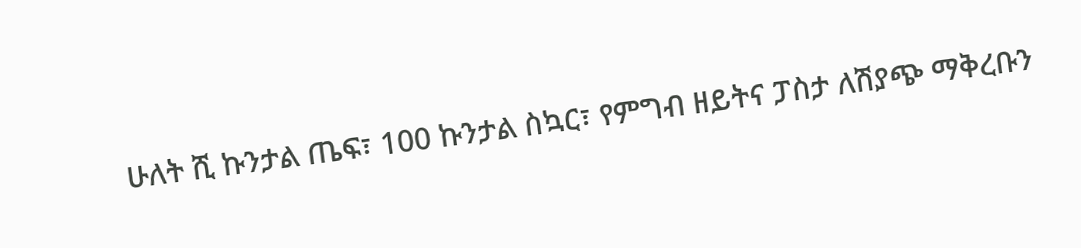ሁለት ሺ ኩንታል ጤፍ፣ 100 ኩንታል ስኳር፣ የምግብ ዘይትና ፓስታ ለሽያጭ ማቅረቡን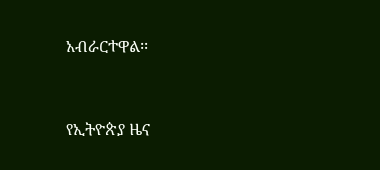አብራርተዋል፡፡



የኢትዮጵያ ዜና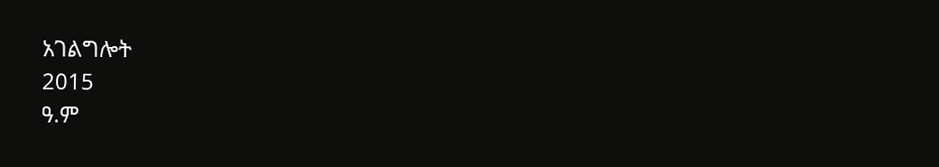አገልግሎት
2015
ዓ.ም